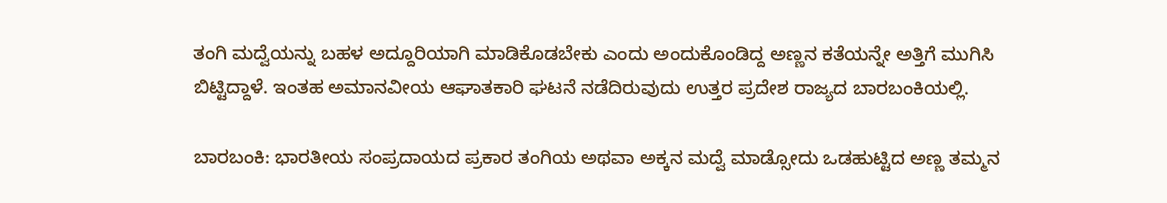ತಂಗಿ ಮದ್ವೆಯನ್ನು ಬಹಳ ಅದ್ದೂರಿಯಾಗಿ ಮಾಡಿಕೊಡಬೇಕು ಎಂದು ಅಂದುಕೊಂಡಿದ್ದ ಅಣ್ಣನ ಕತೆಯನ್ನೇ ಅತ್ತಿಗೆ ಮುಗಿಸಿ ಬಿಟ್ಟಿದ್ದಾಳೆ. ಇಂತಹ ಅಮಾನವೀಯ ಆಘಾತಕಾರಿ ಘಟನೆ ನಡೆದಿರುವುದು ಉತ್ತರ ಪ್ರದೇಶ ರಾಜ್ಯದ ಬಾರಬಂಕಿಯಲ್ಲಿ.

ಬಾರಬಂಕಿ: ಭಾರತೀಯ ಸಂಪ್ರದಾಯದ ಪ್ರಕಾರ ತಂಗಿಯ ಅಥವಾ ಅಕ್ಕನ ಮದ್ವೆ ಮಾಡ್ಸೋದು ಒಡಹುಟ್ಟಿದ ಅಣ್ಣ ತಮ್ಮನ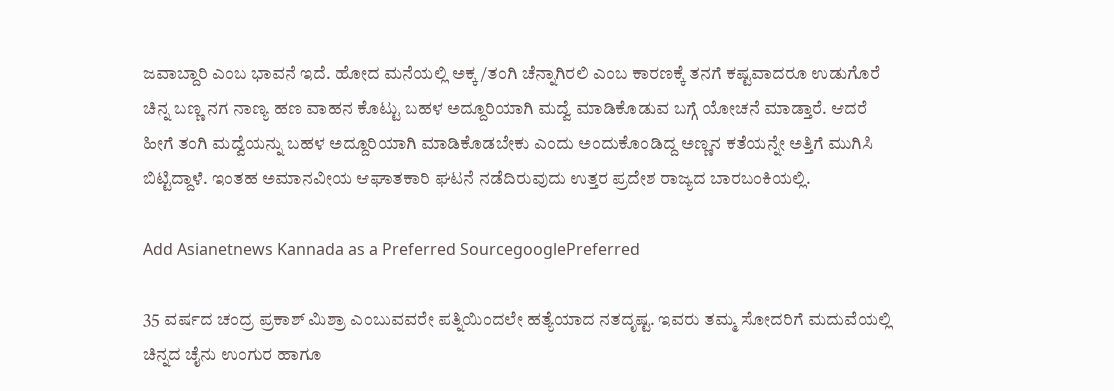ಜವಾಬ್ದಾರಿ ಎಂಬ ಭಾವನೆ ಇದೆ. ಹೋದ ಮನೆಯಲ್ಲಿ ಅಕ್ಕ/ತಂಗಿ ಚೆನ್ನಾಗಿರಲಿ ಎಂಬ ಕಾರಣಕ್ಕೆ ತನಗೆ ಕಷ್ಟವಾದರೂ ಉಡುಗೊರೆ ಚಿನ್ನ ಬಣ್ಣ ನಗ ನಾಣ್ಯ ಹಣ ವಾಹನ ಕೊಟ್ಟು ಬಹಳ ಅದ್ದೂರಿಯಾಗಿ ಮದ್ವೆ ಮಾಡಿಕೊಡುವ ಬಗ್ಗೆ ಯೋಚನೆ ಮಾಡ್ತಾರೆ. ಆದರೆ ಹೀಗೆ ತಂಗಿ ಮದ್ವೆಯನ್ನು ಬಹಳ ಅದ್ದೂರಿಯಾಗಿ ಮಾಡಿಕೊಡಬೇಕು ಎಂದು ಅಂದುಕೊಂಡಿದ್ದ ಅಣ್ಣನ ಕತೆಯನ್ನೇ ಅತ್ತಿಗೆ ಮುಗಿಸಿ ಬಿಟ್ಟಿದ್ದಾಳೆ. ಇಂತಹ ಅಮಾನವೀಯ ಆಘಾತಕಾರಿ ಘಟನೆ ನಡೆದಿರುವುದು ಉತ್ತರ ಪ್ರದೇಶ ರಾಜ್ಯದ ಬಾರಬಂಕಿಯಲ್ಲಿ.

Add Asianetnews Kannada as a Preferred SourcegooglePreferred

35 ವರ್ಷದ ಚಂದ್ರ ಪ್ರಕಾಶ್ ಮಿಶ್ರಾ ಎಂಬುವವರೇ ಪತ್ನಿಯಿಂದಲೇ ಹತ್ಯೆಯಾದ ನತದೃಷ್ಟ. ಇವರು ತಮ್ಮ ಸೋದರಿಗೆ ಮದುವೆಯಲ್ಲಿ ಚಿನ್ನದ ಚೈನು ಉಂಗುರ ಹಾಗೂ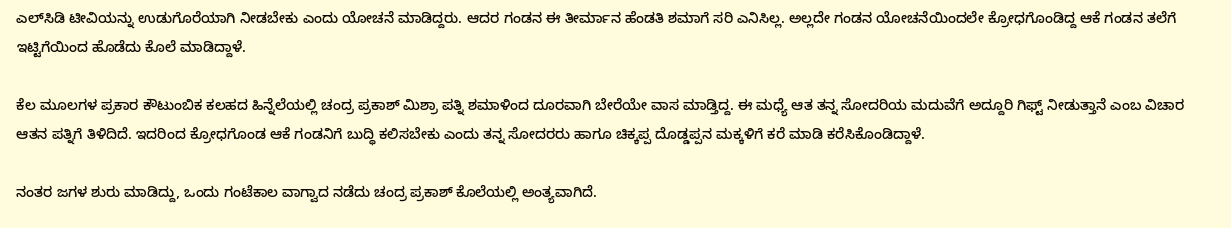ಎಲ್‌ಸಿಡಿ ಟೀವಿಯನ್ನು ಉಡುಗೊರೆಯಾಗಿ ನೀಡಬೇಕು ಎಂದು ಯೋಚನೆ ಮಾಡಿದ್ದರು. ಆದರ ಗಂಡನ ಈ ತೀರ್ಮಾನ ಹೆಂಡತಿ ಶಮಾಗೆ ಸರಿ ಎನಿಸಿಲ್ಲ. ಅಲ್ಲದೇ ಗಂಡನ ಯೋಚನೆಯಿಂದಲೇ ಕ್ರೋಧಗೊಂಡಿದ್ದ ಆಕೆ ಗಂಡನ ತಲೆಗೆ ಇಟ್ಟಿಗೆಯಿಂದ ಹೊಡೆದು ಕೊಲೆ ಮಾಡಿದ್ದಾಳೆ.

ಕೆಲ ಮೂಲಗಳ ಪ್ರಕಾರ ಕೌಟುಂಬಿಕ ಕಲಹದ ಹಿನ್ನೆಲೆಯಲ್ಲಿ ಚಂದ್ರ ಪ್ರಕಾಶ್ ಮಿಶ್ರಾ ಪತ್ನಿ ಶಮಾಳಿಂದ ದೂರವಾಗಿ ಬೇರೆಯೇ ವಾಸ ಮಾಡ್ತಿದ್ದ. ಈ ಮಧ್ಯೆ ಆತ ತನ್ನ ಸೋದರಿಯ ಮದುವೆಗೆ ಅದ್ದೂರಿ ಗಿಫ್ಟ್ ನೀಡುತ್ತಾನೆ ಎಂಬ ವಿಚಾರ ಆತನ ಪತ್ನಿಗೆ ತಿಳಿದಿದೆ. ಇದರಿಂದ ಕ್ರೋಧಗೊಂಡ ಆಕೆ ಗಂಡನಿಗೆ ಬುದ್ಧಿ ಕಲಿಸಬೇಕು ಎಂದು ತನ್ನ ಸೋದರರು ಹಾಗೂ ಚಿಕ್ಕಪ್ಪ ದೊಡ್ಡಪ್ಪನ ಮಕ್ಕಳಿಗೆ ಕರೆ ಮಾಡಿ ಕರೆಸಿಕೊಂಡಿದ್ದಾಳೆ.

ನಂತರ ಜಗಳ ಶುರು ಮಾಡಿದ್ದು, ಒಂದು ಗಂಟೆಕಾಲ ವಾಗ್ವಾದ ನಡೆದು ಚಂದ್ರ ಪ್ರಕಾಶ್ ಕೊಲೆಯಲ್ಲಿ ಅಂತ್ಯವಾಗಿದೆ.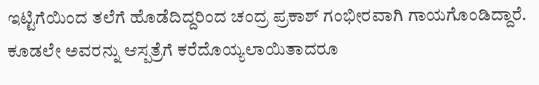ಇಟ್ಟಿಗೆಯಿಂದ ತಲೆಗೆ ಹೊಡೆದಿದ್ದರಿಂದ ಚಂದ್ರ ಪ್ರಕಾಶ್ ಗಂಭೀರವಾಗಿ ಗಾಯಗೊಂಡಿದ್ದಾರೆ. ಕೂಡಲೇ ಅವರನ್ನು ಆಸ್ಪತ್ರೆಗೆ ಕರೆದೊಯ್ಯಲಾಯಿತಾದರೂ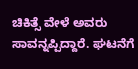ಚಿಕಿತ್ಸೆ ವೇಳೆ ಅವರು ಸಾವನ್ನಪ್ಪಿದ್ದಾರೆ. ಘಟನೆಗೆ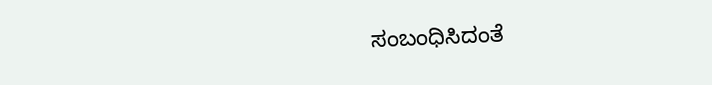ಸಂಬಂಧಿಸಿದಂತೆ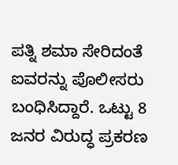ಪತ್ನಿ ಶಮಾ ಸೇರಿದಂತೆ ಐವರನ್ನು ಪೊಲೀಸರು ಬಂಧಿಸಿದ್ದಾರೆ. ಒಟ್ಟು 8 ಜನರ ವಿರುದ್ಧ ಪ್ರಕರಣ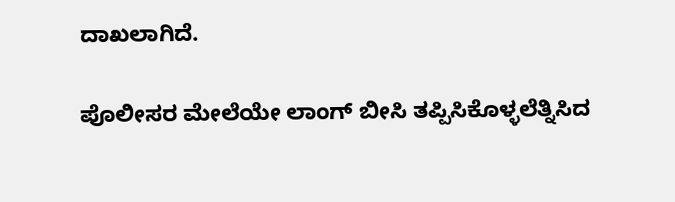ದಾಖಲಾಗಿದೆ.

ಪೊಲೀಸರ ಮೇಲೆಯೇ ಲಾಂಗ್ ಬೀಸಿ ತಪ್ಪಿಸಿಕೊಳ್ಳಲೆತ್ನಿಸಿದ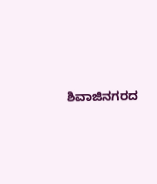ಶಿವಾಜಿನಗರದ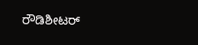ರೌಡಿಶೀಟರ್